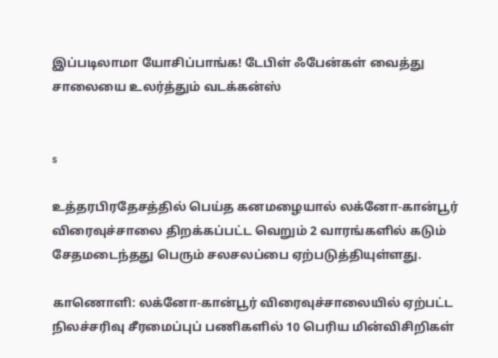இப்படிலாமா யோசிப்பாங்க! டேபிள் ஃபேன்கள் வைத்து சாலையை உலர்த்தும் வடக்கன்ஸ்


s

உத்தரபிரதேசத்தில் பெய்த கனமழையால் லக்னோ-கான்பூர் விரைவுச்சாலை திறக்கப்பட்ட வெறும் 2 வாரங்களில் கடும் சேதமடைந்தது பெரும் சலசலப்பை ஏற்படுத்தியுள்ளது.

காணொளி: லக்னோ-கான்பூர் விரைவுச்சாலையில் ஏற்பட்ட நிலச்சரிவு சீரமைப்புப் பணிகளில் 10 பெரிய மின்விசிறிகள்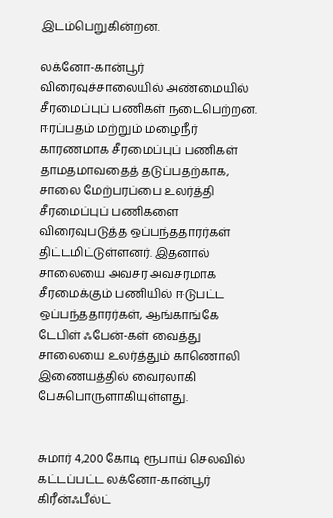இடம்பெறுகின்றன.

லக்னோ-கான்பூர் விரைவுச்சாலையில் அண்மையில் சீரமைப்புப் பணிகள் நடைபெற்றன. ஈரப்பதம் மற்றும் மழைநீர் காரணமாக சீரமைப்புப் பணிகள் தாமதமாவதைத் தடுப்பதற்காக, சாலை மேற்பரப்பை உலர்த்தி சீரமைப்புப் பணிகளை விரைவுபடுத்த ஒப்பந்ததாரர்கள் திட்டமிட்டுள்ளனர். இதனால் சாலையை அவசர அவசரமாக சீரமைக்கும் பணியில் ஈடுபட்ட ஒப்பந்ததாரர்கள், ஆங்காங்கே டேபிள் ஃபேன்-கள் வைத்து சாலையை உலர்த்தும் காணொலி இணையத்தில் வைரலாகி பேசுபொருளாகியுள்ளது.


சுமார் 4,200 கோடி ரூபாய் செலவில் கட்டப்பட்ட லக்னோ-கான்பூர் கிரீன்ஃபீல்ட்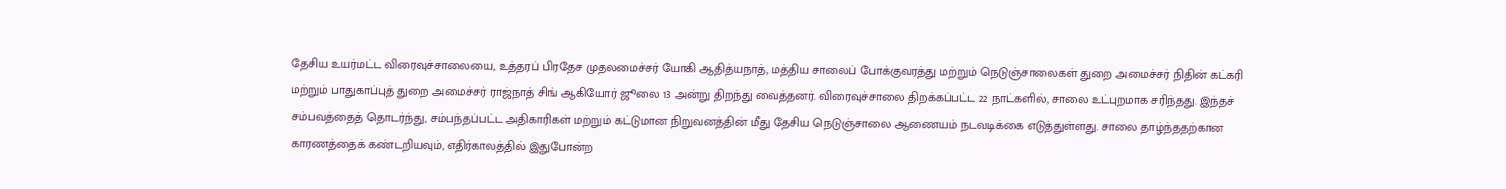தேசிய உயர்மட்ட விரைவுச்சாலையை, உத்தரப் பிரதேச முதலமைச்சர் யோகி ஆதித்யநாத், மத்திய சாலைப் போக்குவரத்து மற்றும் நெடுஞ்சாலைகள் துறை அமைச்சர் நிதின் கட்கரி மற்றும் பாதுகாப்புத் துறை அமைச்சர் ராஜ்நாத் சிங் ஆகியோர் ஜூலை 13 அன்று திறந்து வைத்தனர். விரைவுச்சாலை திறக்கப்பட்ட 22 நாட்களில், சாலை உட்புறமாக சரிந்தது. இந்தச் சம்பவத்தைத் தொடர்ந்து, சம்பந்தப்பட்ட அதிகாரிகள் மற்றும் கட்டுமான நிறுவனத்தின் மீது தேசிய நெடுஞ்சாலை ஆணையம் நடவடிக்கை எடுத்துள்ளது. சாலை தாழ்ந்ததற்கான காரணத்தைக் கண்டறியவும், எதிர்காலத்தில் இதுபோன்ற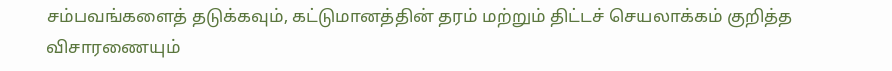சம்பவங்களைத் தடுக்கவும், கட்டுமானத்தின் தரம் மற்றும் திட்டச் செயலாக்கம் குறித்த விசாரணையும்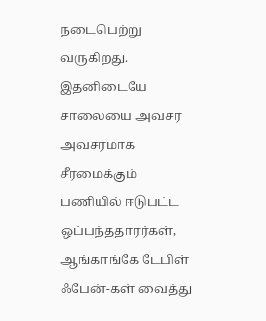நடைபெற்று வருகிறது. இதனிடையே சாலையை அவசர அவசரமாக சீரமைக்கும் பணியில் ஈடுபட்ட ஒப்பந்ததாரர்கள், ஆங்காங்கே டேபிள் ஃபேன்-கள் வைத்து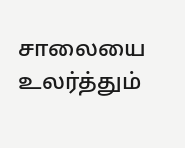சாலையை உலர்த்தும்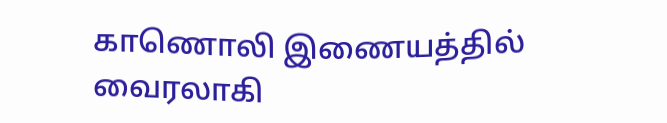காணொலி இணையத்தில் வைரலாகி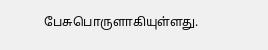பேசுபொருளாகியுள்ளது.